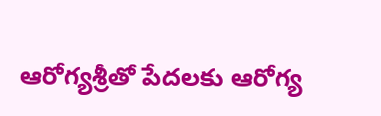ఆరోగ్యశ్రీతో పేదలకు ఆరోగ్య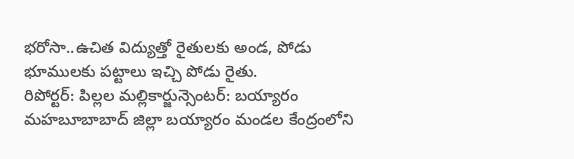భరోసా..ఉచిత విద్యుత్తో రైతులకు అండ, పోడు భూములకు పట్టాలు ఇచ్చి పోడు రైతు.
రిపోర్టర్: పిల్లల మల్లికార్జున్సెంటర్: బయ్యారం మహబూబాబాద్ జిల్లా బయ్యారం మండల కేంద్రంలోని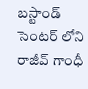బస్టాండ్ సెంటర్ లోని రాజీవ్ గాంధీ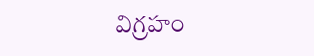విగ్రహం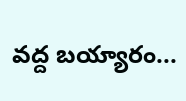వద్ద బయ్యారం...